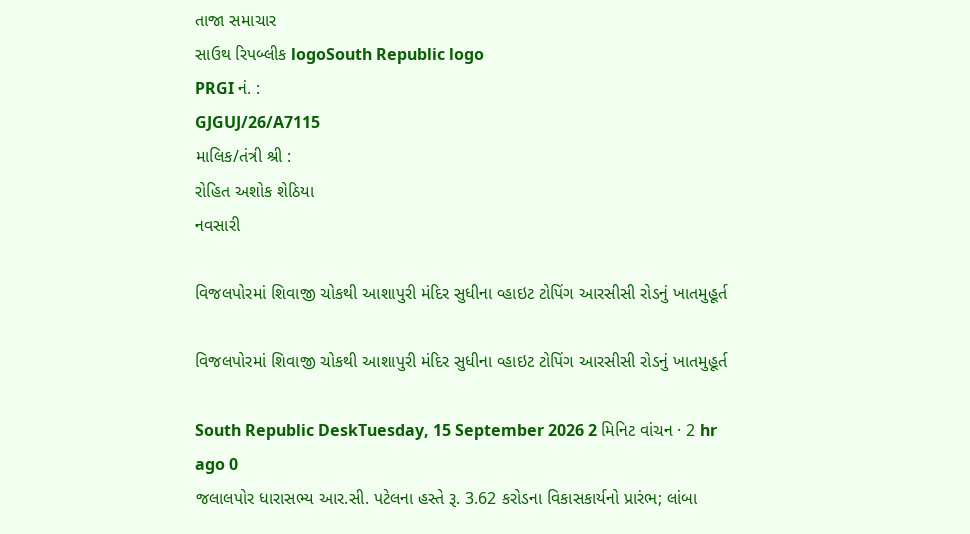તાજા સમાચાર
સાઉથ રિપબ્લીક logoSouth Republic logo
PRGI નં. :
GJGUJ/26/A7115
માલિક/તંત્રી શ્રી :
રોહિત અશોક શેઠિયા
નવસારી

વિજલપોરમાં શિવાજી ચોકથી આશાપુરી મંદિર સુધીના વ્હાઇટ ટોપિંગ આરસીસી રોડનું ખાતમુહૂર્ત

વિજલપોરમાં શિવાજી ચોકથી આશાપુરી મંદિર સુધીના વ્હાઇટ ટોપિંગ આરસીસી રોડનું ખાતમુહૂર્ત

South Republic DeskTuesday, 15 September 2026 2 મિનિટ વાંચન · 2 hr ago 0
જલાલપોર ધારાસભ્ય આર.સી. પટેલના હસ્તે રૂ. 3.62 કરોડના વિકાસકાર્યનો પ્રારંભ; લાંબા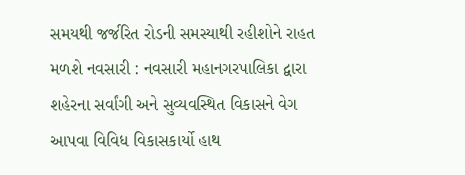સમયથી જર્જરિત રોડની સમસ્યાથી રહીશોને રાહત મળશે નવસારી : નવસારી મહાનગરપાલિકા દ્વારા શહેરના સર્વાંગી અને સુવ્યવસ્થિત વિકાસને વેગ આપવા વિવિધ વિકાસકાર્યો હાથ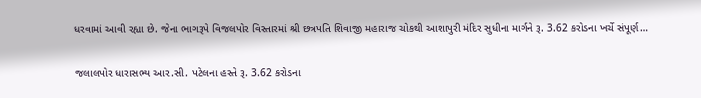ધરવામાં આવી રહ્યા છે. જેના ભાગરૂપે વિજલપોર વિસ્તારમાં શ્રી છત્રપતિ શિવાજી મહારાજ ચોકથી આશાપુરી મંદિર સુધીના માર્ગને રૂ. 3.62 કરોડના ખર્ચે સંપૂર્ણ…

જલાલપોર ધારાસભ્ય આર.સી. પટેલના હસ્તે રૂ. 3.62 કરોડના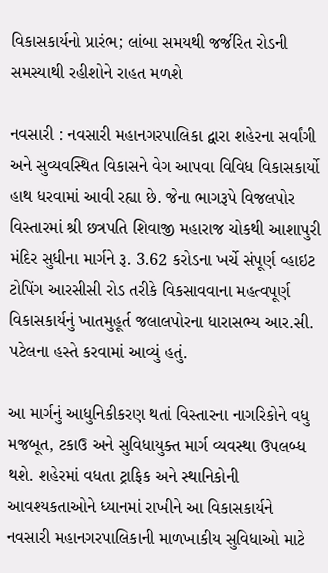વિકાસકાર્યનો પ્રારંભ; લાંબા સમયથી જર્જરિત રોડની સમસ્યાથી રહીશોને રાહત મળશે

નવસારી : નવસારી મહાનગરપાલિકા દ્વારા શહેરના સર્વાંગી અને સુવ્યવસ્થિત વિકાસને વેગ આપવા વિવિધ વિકાસકાર્યો હાથ ધરવામાં આવી રહ્યા છે. જેના ભાગરૂપે વિજલપોર વિસ્તારમાં શ્રી છત્રપતિ શિવાજી મહારાજ ચોકથી આશાપુરી મંદિર સુધીના માર્ગને રૂ. 3.62 કરોડના ખર્ચે સંપૂર્ણ વ્હાઇટ ટોપિંગ આરસીસી રોડ તરીકે વિકસાવવાના મહત્વપૂર્ણ વિકાસકાર્યનું ખાતમુહૂર્ત જલાલપોરના ધારાસભ્ય આર.સી. પટેલના હસ્તે કરવામાં આવ્યું હતું.

આ માર્ગનું આધુનિકીકરણ થતાં વિસ્તારના નાગરિકોને વધુ મજબૂત, ટકાઉ અને સુવિધાયુક્ત માર્ગ વ્યવસ્થા ઉપલબ્ધ થશે. શહેરમાં વધતા ટ્રાફિક અને સ્થાનિકોની આવશ્યકતાઓને ધ્યાનમાં રાખીને આ વિકાસકાર્યને નવસારી મહાનગરપાલિકાની માળખાકીય સુવિધાઓ માટે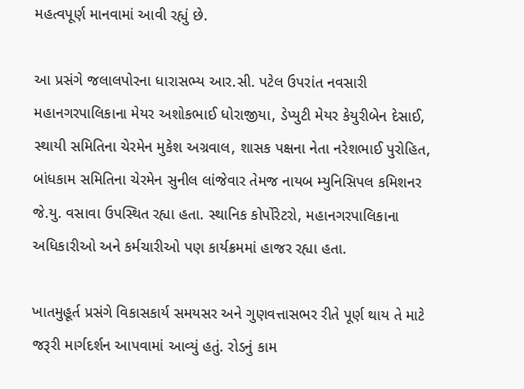મહત્વપૂર્ણ માનવામાં આવી રહ્યું છે.

આ પ્રસંગે જલાલપોરના ધારાસભ્ય આર.સી. પટેલ ઉપરાંત નવસારી મહાનગરપાલિકાના મેયર અશોકભાઈ ધોરાજીયા, ડેપ્યુટી મેયર કેયુરીબેન દેસાઈ, સ્થાયી સમિતિના ચેરમેન મુકેશ અગ્રવાલ, શાસક પક્ષના નેતા નરેશભાઈ પુરોહિત, બાંધકામ સમિતિના ચેરમેન સુનીલ લાંજેવાર તેમજ નાયબ મ્યુનિસિપલ કમિશનર જે.યુ. વસાવા ઉપસ્થિત રહ્યા હતા. સ્થાનિક કોર્પોરેટરો, મહાનગરપાલિકાના અધિકારીઓ અને કર્મચારીઓ પણ કાર્યક્રમમાં હાજર રહ્યા હતા.

ખાતમુહૂર્ત પ્રસંગે વિકાસકાર્ય સમયસર અને ગુણવત્તાસભર રીતે પૂર્ણ થાય તે માટે જરૂરી માર્ગદર્શન આપવામાં આવ્યું હતું. રોડનું કામ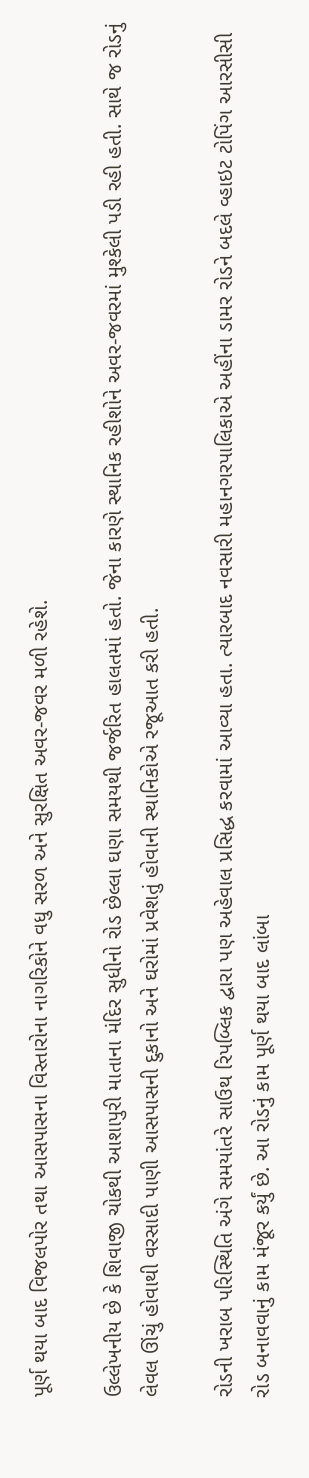પૂર્ણ થયા બાદ વિજલપોર તથા આસપાસના વિસ્તારોના નાગરિકોને વધુ સરળ અને સુરક્ષિત અવર-જવર મળી રહેશે.

ઉલ્લેખનીય છે કે શિવાજી ચોકથી આશાપુરી માતાના મંદિર સુધીનો રોડ છેલ્લા ઘણા સમયથી જર્જરિત હાલતમાં હતો. જેના કારણે સ્થાનિક રહીશોને અવર-જવરમાં મુશ્કેલી પડી રહી હતી. સાથે જ રોડનું લેવલ ઊંચું હોવાથી વરસાદી પાણી આસપાસની દુકાનો અને ઘરોમાં પ્રવેશતું હોવાની સ્થાનિકોએ રજૂઆત કરી હતી.

રોડની ખરાબ પરિસ્થિતિ અંગે સમયાંતરે સાઉથ રિપબ્લિક દ્વારા પણ અહેવાલ પ્રસિદ્ધ કરવામાં આવ્યા હતા. ત્યારબાદ નવસારી મહાનગરપાલિકાએ અહીંના ડામર રોડને બદલે વ્હાઇટ ટોપિંગ આરસીસી રોડ બનાવવાનું કામ મંજૂર કર્યું છે. આ રોડનું કામ પૂર્ણ થયા બાદ લાંબા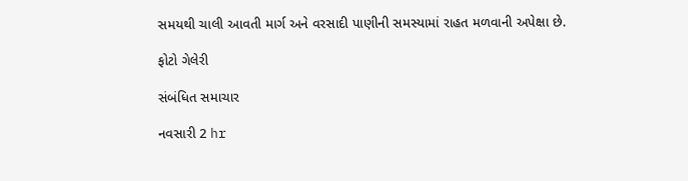સમયથી ચાલી આવતી માર્ગ અને વરસાદી પાણીની સમસ્યામાં રાહત મળવાની અપેક્ષા છે.

ફોટો ગેલેરી

સંબંધિત સમાચાર

નવસારી 2 hr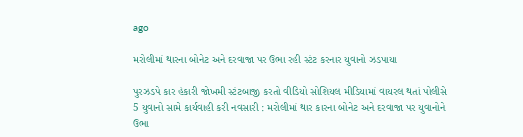ago

મરોલીમાં થારના બોનેટ અને દરવાજા પર ઉભા રહી સ્ટંટ કરનાર યુવાનો ઝડપાયા

પુરઝડપે કાર હંકારી જોખમી સ્ટંટબાજી કરતો વીડિયો સોશિયલ મીડિયામાં વાયરલ થતાં પોલીસે 5 યુવાનો સામે કાર્યવાહી કરી નવસારી : મરોલીમાં થાર કારના બોનેટ અને દરવાજા પર યુવાનોને ઉભા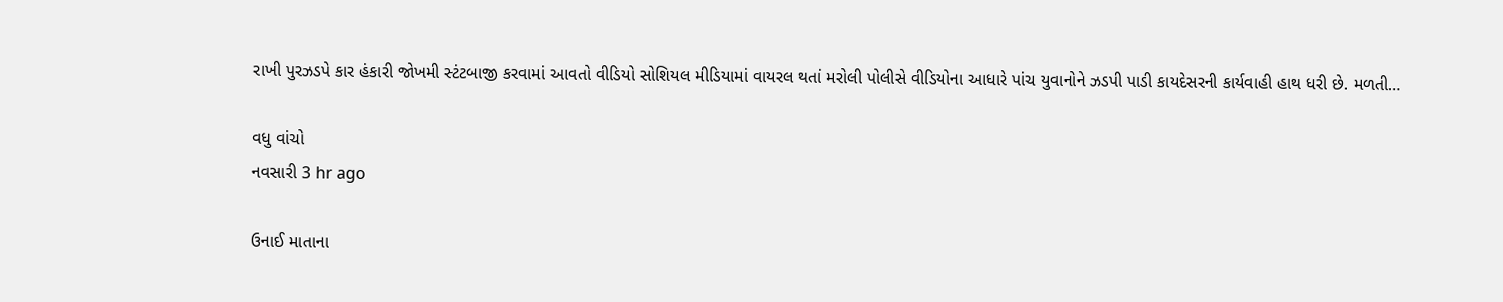રાખી પુરઝડપે કાર હંકારી જોખમી સ્ટંટબાજી કરવામાં આવતો વીડિયો સોશિયલ મીડિયામાં વાયરલ થતાં મરોલી પોલીસે વીડિયોના આધારે પાંચ યુવાનોને ઝડપી પાડી કાયદેસરની કાર્યવાહી હાથ ધરી છે. મળતી…

વધુ વાંચો
નવસારી 3 hr ago

ઉનાઈ માતાના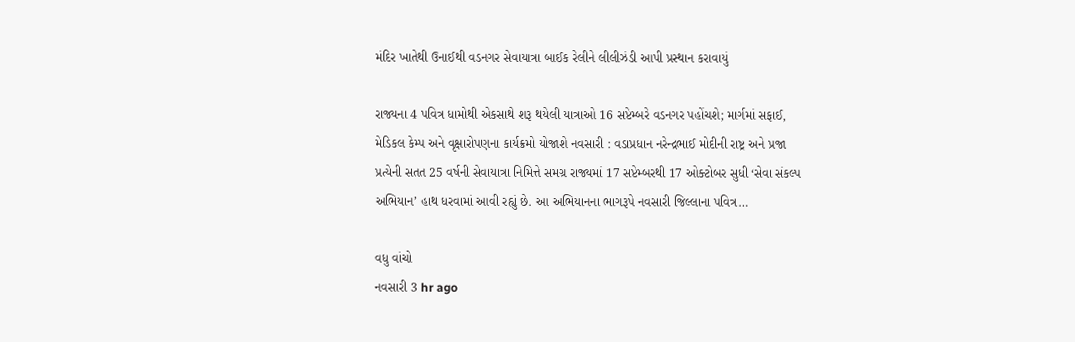મંદિર ખાતેથી ઉનાઈથી વડનગર સેવાયાત્રા બાઈક રેલીને લીલીઝંડી આપી પ્રસ્થાન કરાવાયું

રાજ્યના 4 પવિત્ર ધામોથી એકસાથે શરૂ થયેલી યાત્રાઓ 16 સપ્ટેમ્બરે વડનગર પહોંચશે; માર્ગમાં સફાઈ, મેડિકલ કેમ્પ અને વૃક્ષારોપણના કાર્યક્રમો યોજાશે નવસારી : વડાપ્રધાન નરેન્દ્રભાઈ મોદીની રાષ્ટ્ર અને પ્રજા પ્રત્યેની સતત 25 વર્ષની સેવાયાત્રા નિમિત્તે સમગ્ર રાજ્યમાં 17 સપ્ટેમ્બરથી 17 ઓક્ટોબર સુધી ‘સેવા સંકલ્પ અભિયાન’ હાથ ધરવામાં આવી રહ્યું છે. આ અભિયાનના ભાગરૂપે નવસારી જિલ્લાના પવિત્ર…

વધુ વાંચો
નવસારી 3 hr ago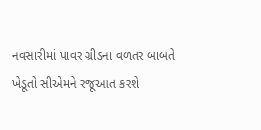નવસારીમાં પાવર ગ્રીડના વળતર બાબતે ખેડૂતો સીએમને રજૂઆત કરશે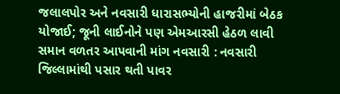જલાલપોર અને નવસારી ધારાસભ્યોની હાજરીમાં બેઠક યોજાઈ; જૂની લાઈનોને પણ એમઆરસી હેઠળ લાવી સમાન વળતર આપવાની માંગ નવસારી : નવસારી જિલ્લામાંથી પસાર થતી પાવર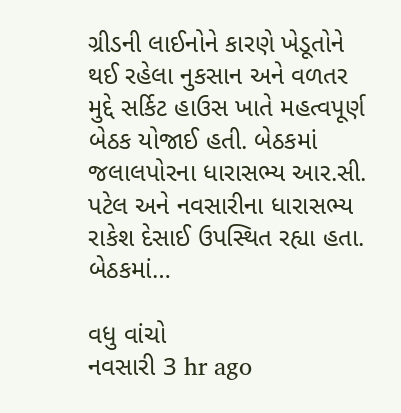ગ્રીડની લાઈનોને કારણે ખેડૂતોને થઈ રહેલા નુકસાન અને વળતર મુદ્દે સર્કિટ હાઉસ ખાતે મહત્વપૂર્ણ બેઠક યોજાઈ હતી. બેઠકમાં જલાલપોરના ધારાસભ્ય આર.સી. પટેલ અને નવસારીના ધારાસભ્ય રાકેશ દેસાઈ ઉપસ્થિત રહ્યા હતા. બેઠકમાં…

વધુ વાંચો
નવસારી 3 hr ago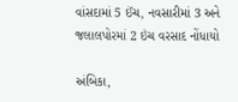વાંસદામાં 5 ઈંચ, નવસારીમાં 3 અને જલાલપોરમાં 2 ઇંચ વરસાદ નોંધાયો

અંબિકા,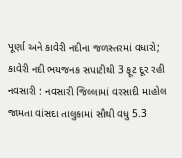પૂર્ણા અને કાવેરી નદીના જળસ્તરમાં વધારો; કાવેરી નદી ભયજનક સપાટીથી 3 ફૂટ દૂર રહી નવસારી : નવસારી જિલ્લામાં વરસાદી માહોલ જામતા વાંસદા તાલુકામાં સૌથી વધુ 5.3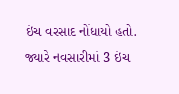ઇંચ વરસાદ નોંધાયો હતો. જ્યારે નવસારીમાં 3 ઇંચ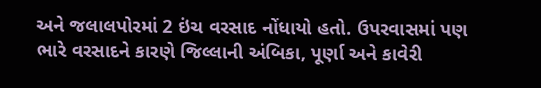અને જલાલપોરમાં 2 ઇંચ વરસાદ નોંધાયો હતો. ઉપરવાસમાં પણ ભારે વરસાદને કારણે જિલ્લાની અંબિકા, પૂર્ણા અને કાવેરી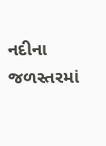નદીના જળસ્તરમાં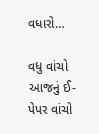વધારો…

વધુ વાંચો
આજનું ઈ-પેપર વાંચો